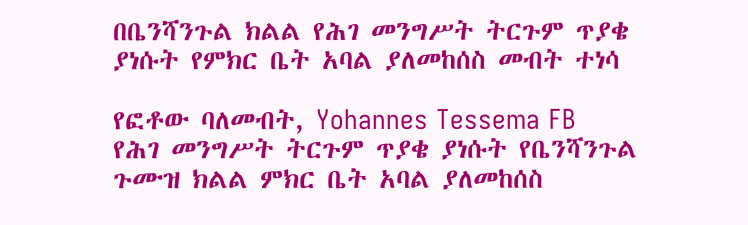በቤንሻንጉል ክልል የሕገ መንግሥት ትርጉም ጥያቄ ያነሱት የምክር ቤት አባል ያለመከሰስ መብት ተነሳ

የፎቶው ባለመብት, Yohannes Tessema FB
የሕገ መንግሥት ትርጉም ጥያቄ ያነሱት የቤንሻንጉል ጉሙዝ ክልል ምክር ቤት አባል ያለመከሰስ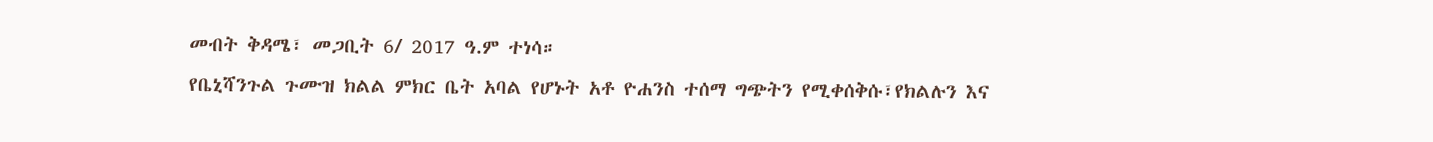መብት ቅዳሜ፣ መጋቢት 6/ 2017 ዓ.ም ተነሳ።
የቤኒሻንጉል ጉሙዝ ክልል ምክር ቤት አባል የሆኑት አቶ ዮሐንስ ተሰማ ግጭትን የሚቀሰቅሱ፣የክልሉን እና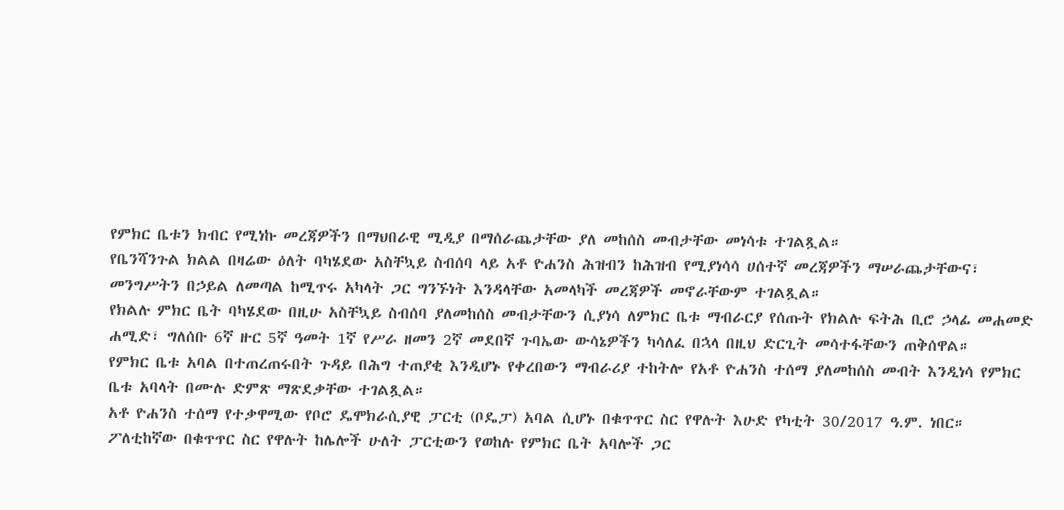የምክር ቤቱን ክብር የሚነኩ መረጃዎችን በማህበራዊ ሚዲያ በማሰራጨታቸው ያለ መከሰስ መብታቸው መነሳቱ ተገልጿል።
የቤንሻንጉል ክልል በዛሬው ዕለት ባካሄደው አስቸኳይ ስብሰባ ላይ አቶ ዮሐንስ ሕዝብን ከሕዝብ የሚያነሳሳ ሀሰተኛ መረጃዎችን ማሠራጨታቸውና፣ መንግሥትን በኃይል ለመጣል ከሚጥሩ አካላት ጋር ግንኙነት እንዳላቸው አመላካች መረጃዎች መኖራቸውም ተገልጿል።
የክልሉ ምክር ቤት ባካሄደው በዚሁ አስቸኳይ ስብሰባ ያለመከሰስ መብታቸውን ሲያነሳ ለምክር ቤቱ ማብራርያ የሰጡት የክልሉ ፍትሕ ቢሮ ኃላፊ መሐመድ ሐሚድ፣ ግለሰቡ 6ኛ ዙር 5ኛ ዓመት 1ኛ የሥራ ዘመን 2ኛ መደበኛ ጉባኤው ውሳኔዎችን ካሳለፈ በኋላ በዚህ ድርጊት መሳተፋቸውን ጠቅሰዋል።
የምክር ቤቱ አባል በተጠረጠሩበት ጉዳይ በሕግ ተጠያቂ እንዲሆኑ የቀረበውን ማብራሪያ ተከትሎ የአቶ ዮሐንስ ተሰማ ያለመከሰስ መብት እንዲነሳ የምክር ቤቱ አባላት በሙሉ ድምጽ ማጽደቃቸው ተገልጿል።
አቶ ዮሐንስ ተሰማ የተቃዋሚው የቦሮ ዴሞክራሲያዊ ፓርቲ (ቦዴፓ) አባል ሲሆኑ በቁጥጥር ስር የዋሉት እሁድ የካቲት 30/2017 ዓ.ም. ነበር።
ፖለቲከኛው በቁጥጥር ስር የዋሉት ከሌሎች ሁለት ፓርቲውን የወከሉ የምክር ቤት አባሎች ጋር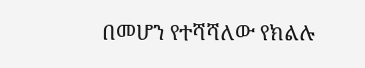በመሆን የተሻሻለው የክልሉ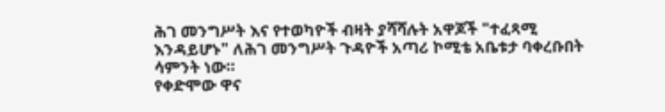ሕገ መንግሥት እና የተወካዮች ብዛት ያሻሻሉት አዋጆች "ተፈጻሚ እንዳይሆኑ" ለሕገ መንግሥት ጉዳዮች አጣሪ ኮሚቴ አቤቱታ ባቀረቡበት ሳምንት ነው።
የቀድሞው ዋና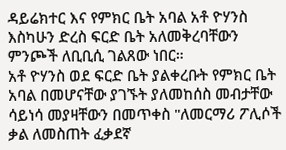ዳይሬክተር እና የምክር ቤት አባል አቶ ዮሃንስ እስካሁን ድረስ ፍርድ ቤት አለመቅረባቸውን ምንጮች ለቢቢሲ ገልጸው ነበር።
አቶ ዮሃንስ ወደ ፍርድ ቤት ያልቀረቡት የምክር ቤት አባል በመሆናቸው ያገኙት ያለመከሰስ መብታቸው ሳይነሳ መያዛቸውን በመጥቀስ "ለመርማሪ ፖሊሶች ቃል ለመስጠት ፈቃደኛ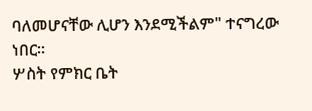ባለመሆናቸው ሊሆን እንደሚችልም" ተናግረው ነበር።
ሦስት የምክር ቤት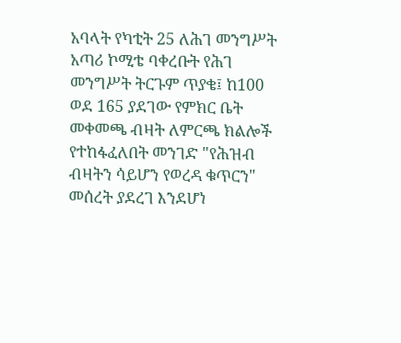አባላት የካቲት 25 ለሕገ መንግሥት አጣሪ ኮሚቴ ባቀረቡት የሕገ መንግሥት ትርጉም ጥያቄ፤ ከ100 ወደ 165 ያደገው የምክር ቤት መቀመጫ ብዛት ለምርጫ ክልሎች የተከፋፈለበት መንገድ "የሕዝብ ብዛትን ሳይሆን የወረዳ ቁጥርን" መሰረት ያደረገ እንደሆነ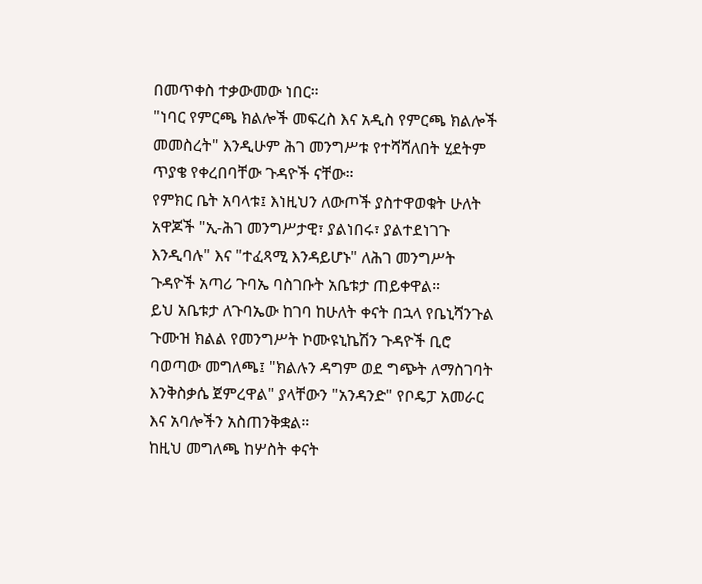በመጥቀስ ተቃውመው ነበር።
"ነባር የምርጫ ክልሎች መፍረስ እና አዲስ የምርጫ ክልሎች መመስረት" እንዲሁም ሕገ መንግሥቱ የተሻሻለበት ሂደትም ጥያቄ የቀረበባቸው ጉዳዮች ናቸው።
የምክር ቤት አባላቱ፤ እነዚህን ለውጦች ያስተዋወቁት ሁለት አዋጆች "ኢ-ሕገ መንግሥታዊ፣ ያልነበሩ፣ ያልተደነገጉ እንዲባሉ" እና "ተፈጻሚ እንዳይሆኑ" ለሕገ መንግሥት ጉዳዮች አጣሪ ጉባኤ ባስገቡት አቤቱታ ጠይቀዋል።
ይህ አቤቱታ ለጉባኤው ከገባ ከሁለት ቀናት በኋላ የቤኒሻንጉል ጉሙዝ ክልል የመንግሥት ኮሙዩኒኬሽን ጉዳዮች ቢሮ ባወጣው መግለጫ፤ "ክልሉን ዳግም ወደ ግጭት ለማስገባት እንቅስቃሴ ጀምረዋል" ያላቸውን "አንዳንድ" የቦዴፓ አመራር እና አባሎችን አስጠንቅቋል።
ከዚህ መግለጫ ከሦስት ቀናት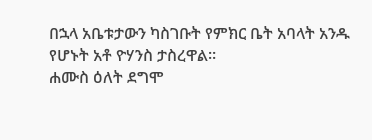በኋላ አቤቱታውን ካስገቡት የምክር ቤት አባላት አንዱ የሆኑት አቶ ዮሃንስ ታስረዋል።
ሐሙስ ዕለት ደግሞ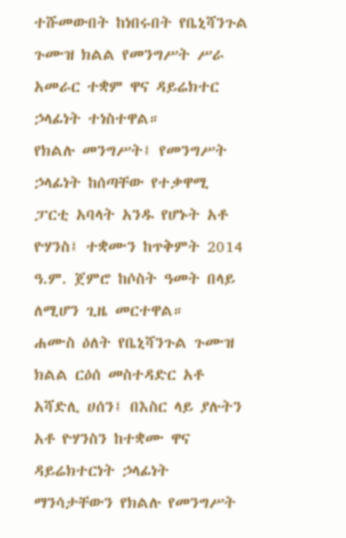ተሹመውበት ከነበሩበት የቤኒሻንጉል ጉሙዝ ክልል የመንግሥት ሥራ አመራር ተቋም ዋና ዳይሬክተር ኃላፊነት ተነስተዋል።
የክልሉ መንግሥት፤ የመንግሥት ኃላፊነት ከሰጣቸው የተቃዋሚ ፓርቲ አባላት አንዱ የሆኑት አቶ ዮሃንስ፤ ተቋሙን ከጥቅምት 2014 ዓ.ም. ጀምሮ ከሶስት ዓመት በላይ ለሚሆን ጊዜ መርተዋል።
ሐሙስ ዕለት የቤኒሻንጉል ጉሙዝ ክልል ርዕሰ መስተዳድር አቶ አሻድሊ ሀሰን፤ በእስር ላይ ያሉትን አቶ ዮሃንስን ከተቋሙ ዋና ዳይሬክተርነት ኃላፊነት ማንሳታቸውን የክልሉ የመንግሥት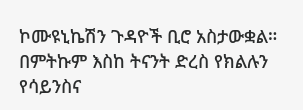ኮሙዩኒኬሽን ጉዳዮች ቢሮ አስታውቋል።
በምትኩም እስከ ትናንት ድረስ የክልሉን የሳይንስና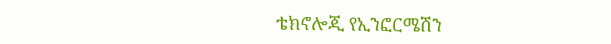ቴክኖሎጂ የኢንፎርሜሽን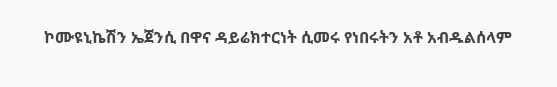ኮሙዩኒኬሽን ኤጀንሲ በዋና ዳይሬክተርነት ሲመሩ የነበሩትን አቶ አብዱልሰላም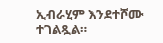ኢብራሂም እንደተሾሙ ተገልጿል።